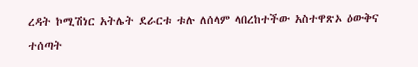ረዳት ኮሚሽነር አትሌት ደራርቱ ቱሉ ለሰላም ላበረከተችው አስተዋጽኦ ዕውቅና ተሰጣት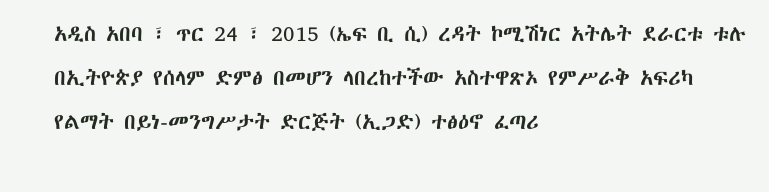አዲስ አበባ ፣ ጥር 24 ፣ 2015 (ኤፍ ቢ ሲ) ረዳት ኮሚሽነር አትሌት ደራርቱ ቱሉ በኢትዮጵያ የሰላም ድምፅ በመሆን ላበረከተችው አስተዋጽኦ የምሥራቅ አፍሪካ የልማት በይነ-መንግሥታት ድርጅት (ኢጋድ) ተፅዕኖ ፈጣሪ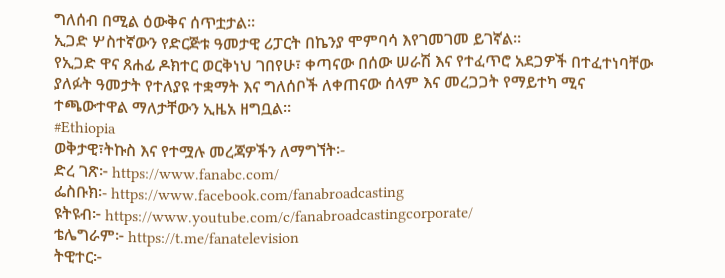ግለሰብ በሚል ዕውቅና ሰጥቷታል።
ኢጋድ ሦስተኛውን የድርጅቱ ዓመታዊ ሪፓርት በኬንያ ሞምባሳ እየገመገመ ይገኛል።
የኢጋድ ዋና ጸሐፊ ዶክተር ወርቅነህ ገበየሁ፣ ቀጣናው በሰው ሠራሽ እና የተፈጥሮ አደጋዎች በተፈተነባቸው ያለፉት ዓመታት የተለያዩ ተቋማት እና ግለሰቦች ለቀጠናው ሰላም እና መረጋጋት የማይተካ ሚና ተጫውተዋል ማለታቸውን ኢዜአ ዘግቧል።
#Ethiopia
ወቅታዊ፣ትኩስ እና የተሟሉ መረጃዎችን ለማግኘት፡-
ድረ ገጽ፦ https://www.fanabc.com/
ፌስቡክ፡- https://www.facebook.com/fanabroadcasting
ዩትዩብ፦ https://www.youtube.com/c/fanabroadcastingcorporate/
ቴሌግራም፦ https://t.me/fanatelevision
ትዊተር፦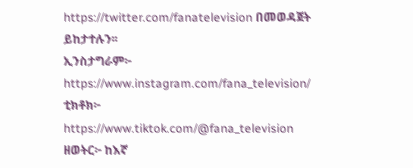https://twitter.com/fanatelevision በመወዳጀት ይከታተሉን፡፡
ኢንስታግራም፦ https://www.instagram.com/fana_television/
ቲክቶክ፦ https://www.tiktok.com/@fana_television
ዘወትር፦ ከእኛ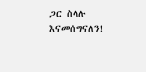ጋር ስላሉ እናመሰግናለን!